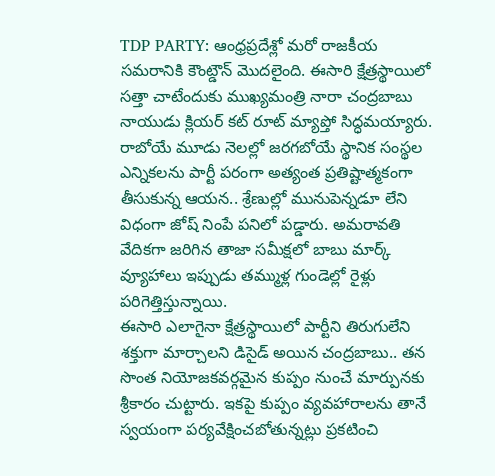TDP PARTY: ఆంధ్రప్రదేశ్లో మరో రాజకీయ సమరానికి కౌంట్డౌన్ మొదలైంది. ఈసారి క్షేత్రస్థాయిలో సత్తా చాటేందుకు ముఖ్యమంత్రి నారా చంద్రబాబు నాయుడు క్లియర్ కట్ రూట్ మ్యాప్తో సిద్ధమయ్యారు. రాబోయే మూడు నెలల్లో జరగబోయే స్థానిక సంస్థల ఎన్నికలను పార్టీ పరంగా అత్యంత ప్రతిష్టాత్మకంగా తీసుకున్న ఆయన.. శ్రేణుల్లో మునుపెన్నడూ లేని విధంగా జోష్ నింపే పనిలో పడ్డారు. అమరావతి వేదికగా జరిగిన తాజా సమీక్షలో బాబు మార్క్ వ్యూహాలు ఇప్పుడు తమ్ముళ్ల గుండెల్లో రైళ్లు పరిగెత్తిస్తున్నాయి.
ఈసారి ఎలాగైనా క్షేత్రస్థాయిలో పార్టీని తిరుగులేని శక్తుగా మార్చాలని డిసైడ్ అయిన చంద్రబాబు.. తన సొంత నియోజకవర్గమైన కుప్పం నుంచే మార్పునకు శ్రీకారం చుట్టారు. ఇకపై కుప్పం వ్యవహారాలను తానే స్వయంగా పర్యవేక్షించబోతున్నట్లు ప్రకటించి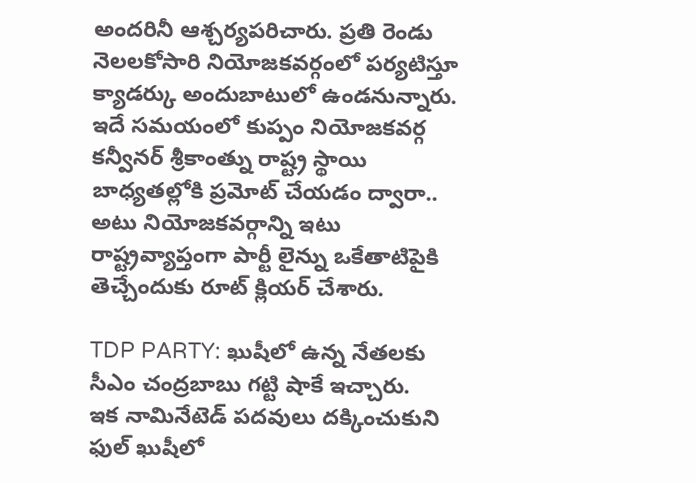అందరినీ ఆశ్చర్యపరిచారు. ప్రతి రెండు నెలలకోసారి నియోజకవర్గంలో పర్యటిస్తూ క్యాడర్కు అందుబాటులో ఉండనున్నారు. ఇదే సమయంలో కుప్పం నియోజకవర్గ కన్వీనర్ శ్రీకాంత్ను రాష్ట్ర స్థాయి బాధ్యతల్లోకి ప్రమోట్ చేయడం ద్వారా.. అటు నియోజకవర్గాన్ని ఇటు రాష్ట్రవ్యాప్తంగా పార్టీ లైన్ను ఒకేతాటిపైకి తెచ్చేందుకు రూట్ క్లియర్ చేశారు.

TDP PARTY: ఖుషీలో ఉన్న నేతలకు సీఎం చంద్రబాబు గట్టి షాకే ఇచ్చారు.
ఇక నామినేటెడ్ పదవులు దక్కించుకుని ఫుల్ ఖుషీలో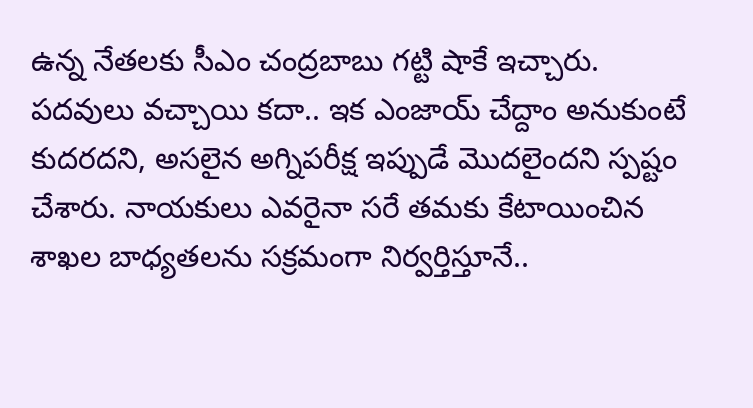ఉన్న నేతలకు సీఎం చంద్రబాబు గట్టి షాకే ఇచ్చారు. పదవులు వచ్చాయి కదా.. ఇక ఎంజాయ్ చేద్దాం అనుకుంటే కుదరదని, అసలైన అగ్నిపరీక్ష ఇప్పుడే మొదలైందని స్పష్టం చేశారు. నాయకులు ఎవరైనా సరే తమకు కేటాయించిన శాఖల బాధ్యతలను సక్రమంగా నిర్వర్తిస్తూనే..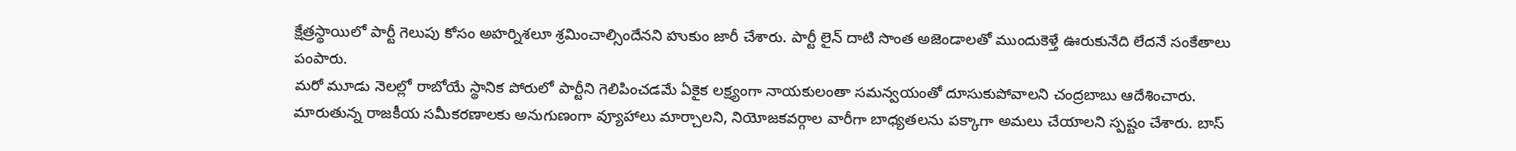క్షేత్రస్థాయిలో పార్టీ గెలుపు కోసం అహర్నిశలూ శ్రమించాల్సిందేనని హుకుం జారీ చేశారు. పార్టీ లైన్ దాటి సొంత అజెండాలతో ముందుకెళ్తే ఊరుకునేది లేదనే సంకేతాలు పంపారు.
మరో మూడు నెలల్లో రాబోయే స్థానిక పోరులో పార్టీని గెలిపించడమే ఏకైక లక్ష్యంగా నాయకులంతా సమన్వయంతో దూసుకుపోవాలని చంద్రబాబు ఆదేశించారు. మారుతున్న రాజకీయ సమీకరణాలకు అనుగుణంగా వ్యూహాలు మార్చాలని, నియోజకవర్గాల వారీగా బాధ్యతలను పక్కాగా అమలు చేయాలని స్పష్టం చేశారు. బాస్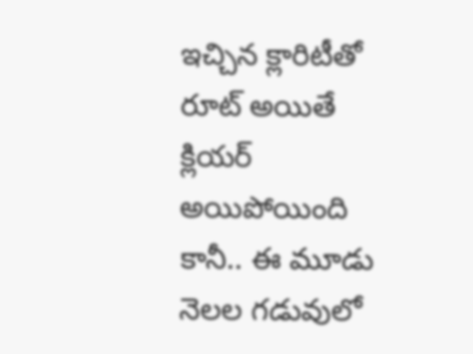ఇచ్చిన క్లారిటీతో రూట్ అయితే క్లియర్ అయిపోయింది కానీ.. ఈ మూడు నెలల గడువులో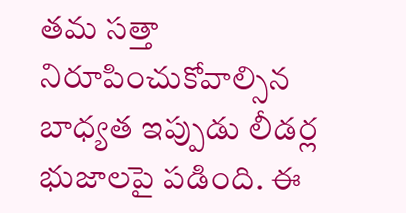తమ సత్తా నిరూపించుకోవాల్సిన బాధ్యత ఇప్పుడు లీడర్ల భుజాలపై పడింది. ఈ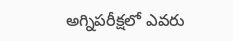అగ్నిపరీక్షలో ఎవరు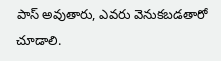పాస్ అవుతారు, ఎవరు వెనుకబడతారో చూడాలి.